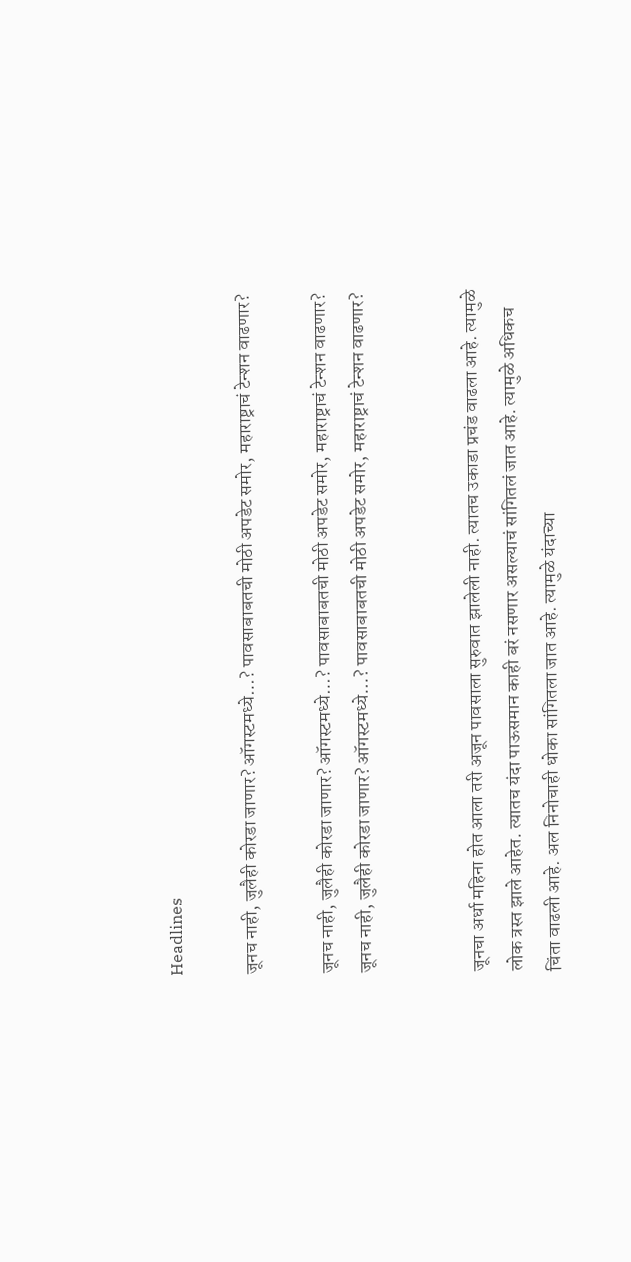Headlines

जूनच नाही, जुलैही कोरडा जाणार? ऑगस्टमध्ये…? पावसाबाबतची मोठी अपडेट समोर, महाराष्ट्राचं टेन्शन वाढणार?

जूनच नाही, जुलैही कोरडा जाणार? ऑगस्टमध्ये…? पावसाबाबतची मोठी अपडेट समोर, महाराष्ट्राचं टेन्शन वाढणार?
जूनच नाही, जुलैही कोरडा जाणार? ऑगस्टमध्ये…? पावसाबाबतची मोठी अपडेट समोर, महाराष्ट्राचं टेन्शन वाढणार?


जूनचा अर्धा महिना होत आला तरी अजून पावसाला सुरुवात झालेली नाही. त्यातच उकाडा प्रचंड वाढला आहे. त्यामुळे लोक त्रस्त झाले आहेत. त्यातच यंदा पाऊसमान काही बरं नसणार असल्याचं सांगितलं जात आहे. त्यामुळे अधिकच चिंता वाढली आहे. अल निनोचाही धोका सांगितला जात आहे. त्यामुळे यंदाच्या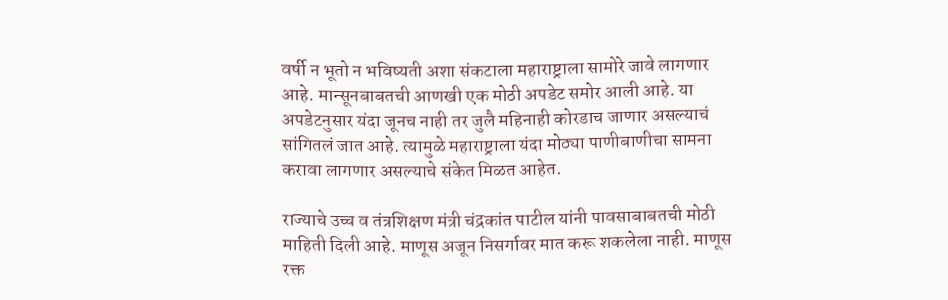वर्षी न भूतो न भविष्यती अशा संकटाला महाराष्ट्राला सामोरे जावे लागणार आहे. मान्सूनबाबतची आणखी एक मोठी अपडेट समोर आली आहे. या अपडेटनुसार यंदा जूनच नाही तर जुलै महिनाही कोरडाच जाणार असल्याचं सांगितलं जात आहे. त्यामुळे महाराष्ट्राला यंदा मोठ्या पाणीबाणीचा सामना करावा लागणार असल्याचे संकेत मिळत आहेत.

राज्याचे उच्च व तंत्रशिक्षण मंत्री चंद्रकांत पाटील यांनी पावसाबाबतची मोठी माहिती दिली आहे. माणूस अजून निसर्गावर मात करू शकलेला नाही. माणूस रक्त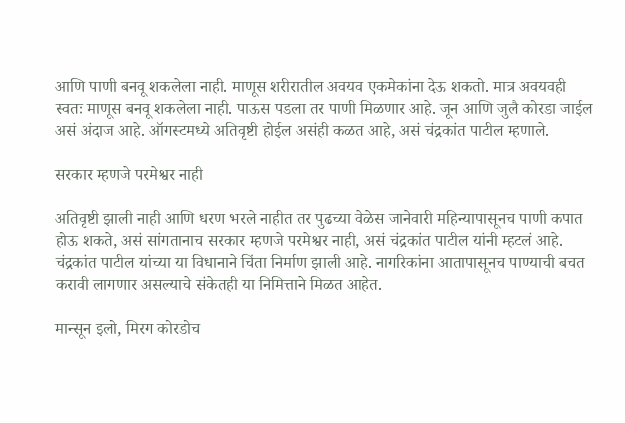आणि पाणी बनवू शकलेला नाही. माणूस शरीरातील अवयव एकमेकांना देऊ शकतो. मात्र अवयवही स्वतः माणूस बनवू शकलेला नाही. पाऊस पडला तर पाणी मिळणार आहे. जून आणि जुलै कोरडा जाईल असं अंदाज आहे. ऑगस्टमध्ये अतिवृष्टी होईल असंही कळत आहे, असं चंद्रकांत पाटील म्हणाले.

सरकार म्हणजे परमेश्वर नाही

अतिवृष्टी झाली नाही आणि धरण भरले नाहीत तर पुढच्या वेळेस जानेवारी महिन्यापासूनच पाणी कपात होऊ शकते, असं सांगतानाच सरकार म्हणजे परमेश्वर नाही, असं चंद्रकांत पाटील यांनी म्हटलं आहे. चंद्रकांत पाटील यांच्या या विधानाने चिंता निर्माण झाली आहे. नागरिकांना आतापासूनच पाण्याची बचत करावी लागणार असल्याचे संकेतही या निमित्ताने मिळत आहेत.

मान्सून इलो, मिरग कोरडोच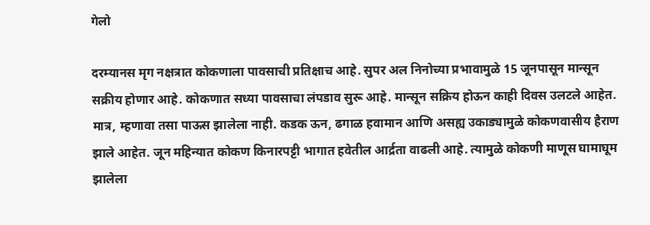गेलो

दरम्यानस मृग नक्षत्रात कोकणाला पावसाची प्रतिक्षाच आहे. सुपर अल निनोच्या प्रभावामुळे 15 जूनपासून मान्सून सक्रीय होणार आहे. कोकणात सध्या पावसाचा लंपडाव सुरू आहे. मान्सून सक्रिय होऊन काही दिवस उलटले आहेत. मात्र, म्हणावा तसा पाऊस झालेला नाही. कडक ऊन, ढगाळ हवामान आणि असह्य उकाड्यामुळे कोकणवासीय हैराण झाले आहेत. जून महिन्यात कोकण किनारपट्टी भागात हवेतील आर्द्रता वाढली आहे. त्यामुळे कोकणी माणूस घामाघूम झालेला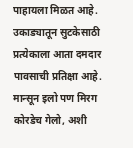पाहायला मिळत आहे. उकाड्यातून सुटकेसाठी प्रत्येकाला आता दमदार पावसाची प्रतिक्षा आहे. मान्सून इलो पण मिरग कोरडेच गेलो, अशी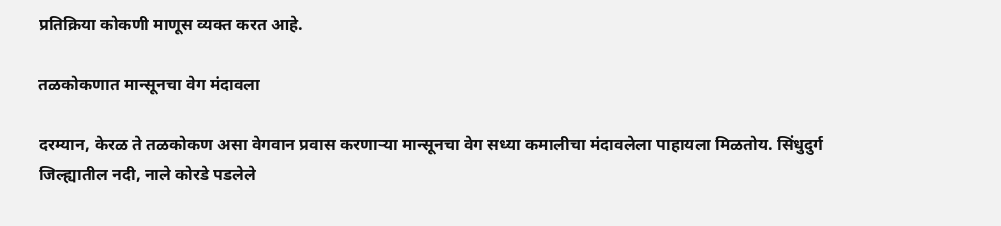प्रतिक्रिया कोकणी माणूस व्यक्त करत आहे.

तळकोकणात मान्सूनचा वेग मंदावला

दरम्यान, केरळ ते तळकोकण असा वेगवान प्रवास करणाऱ्या मान्सूनचा वेग सध्या कमालीचा मंदावलेला पाहायला मिळतोय. सिंधुदुर्ग जिल्ह्यातील नदी, नाले कोरडे पडलेले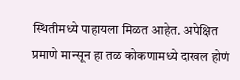स्थितीमध्ये पाहायला मिळत आहेत. अपेक्षित प्रमाणे मान्सून हा तळ कोकणामध्ये दाखल होणं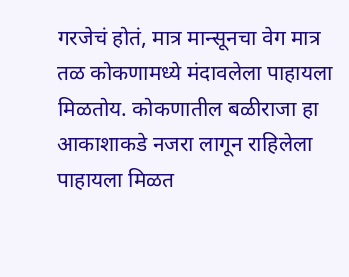गरजेचं होतं, मात्र मान्सूनचा वेग मात्र तळ कोकणामध्ये मंदावलेला पाहायला मिळतोय. कोकणातील बळीराजा हा आकाशाकडे नजरा लागून राहिलेला पाहायला मिळत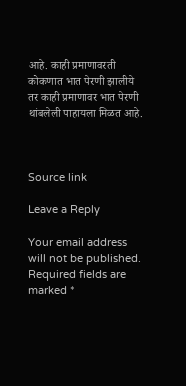आहे. काही प्रमाणावरती कोकणात भात पेरणी झालीये तर काही प्रमाणावर भात पेरणी थांबलेली पाहायला मिळत आहे.



Source link

Leave a Reply

Your email address will not be published. Required fields are marked *